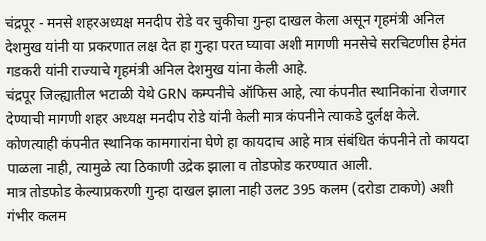चंद्रपूर - मनसे शहरअध्यक्ष मनदीप रोडे वर चुकीचा गुन्हा दाखल केला असून गृहमंत्री अनिल देशमुख यांनी या प्रकरणात लक्ष देत हा गुन्हा परत घ्यावा अशी मागणी मनसेचे सरचिटणीस हेमंत गडकरी यांनी राज्याचे गृहमंत्री अनिल देशमुख यांना केली आहे.
चंद्रपूर जिल्ह्यातील भटाळी येथे GRN कम्पनीचे ऑफिस आहे, त्या कंपनीत स्थानिकांना रोजगार देण्याची मागणी शहर अध्यक्ष मनदीप रोडे यांनी केली मात्र कंपनीने त्याकडे दुर्लक्ष केले.
कोणत्याही कंपनीत स्थानिक कामगारांना घेणे हा कायदाच आहे मात्र संबंधित कंपनीने तो कायदा पाळला नाही, त्यामुळे त्या ठिकाणी उद्रेक झाला व तोडफोड करण्यात आली.
मात्र तोडफोड केल्याप्रकरणी गुन्हा दाखल झाला नाही उलट 395 कलम (दरोडा टाकणे) अशी गंभीर कलम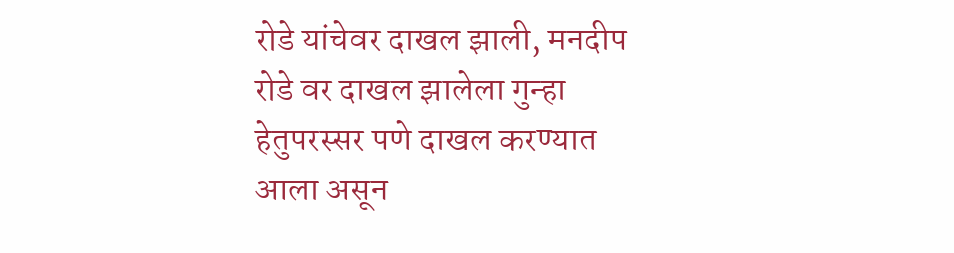रोडे यांचेवर दाखल झाली, मनदीप रोडे वर दाखल झालेला गुन्हा हेतुपरस्सर पणे दाखल करण्यात आला असून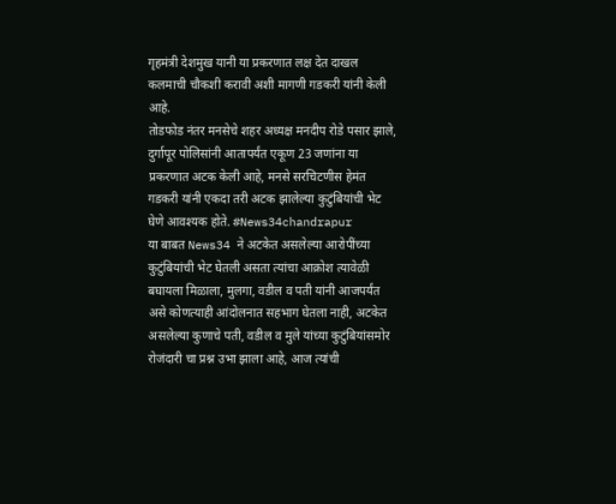गृहमंत्री देशमुख यानी या प्रकरणात लक्ष देत दाखल कलमाची चौकशी करावी अशी मागणी गडकरी यांनी केली आहे.
तोडफोड नंतर मनसेचे शहर अध्यक्ष मनदीप रोडे पसार झाले, दुर्गापूर पोलिसांनी आतापर्यंत एकूण 23 जणांना या प्रकरणात अटक केली आहे, मनसे सरचिटणीस हेमंत गडकरी यांनी एकदा तरी अटक झालेल्या कुटुंबियांची भेट घेणे आवश्यक होते. #News34chandrapur
या बाबत News34 ने अटकेत असलेल्या आरोपींच्या कुटुंबियांची भेट घेतली असता त्यांचा आक्रोश त्यावेळी बघायला मिळाला, मुलगा, वडील व पती यांनी आजपर्यंत असे कोणत्याही आंदोलनात सहभाग घेतला नाही, अटकेत असलेल्या कुणाचे पती, वडील व मुले यांच्या कुटुंबियांसमोर रोजंदारी चा प्रश्न उभा झाला आहे, आज त्यांची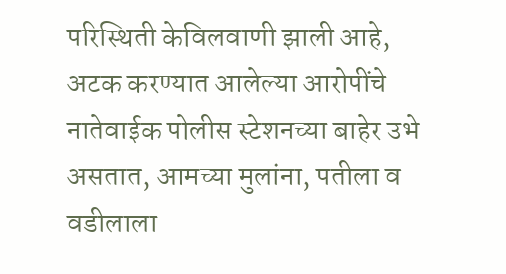परिस्थिती केविलवाणी झाली आहे,
अटक करण्यात आलेल्या आरोपींचे नातेवाईक पोलीस स्टेशनच्या बाहेर उभे असतात, आमच्या मुलांना, पतीला व वडीलाला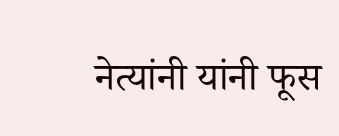नेत्यांनी यांनी फूस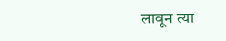लावून त्या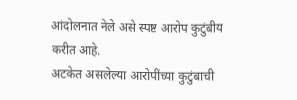आंदोलनात नेले असे स्पष्ट आरोप कुटुंबीय करीत आहे.
अटकेत असलेल्या आरोपींच्या कुटुंबाची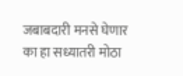जबाबदारी मनसे घेणार का हा सध्यातरी मोठा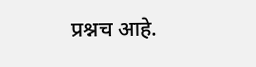प्रश्नच आहे.